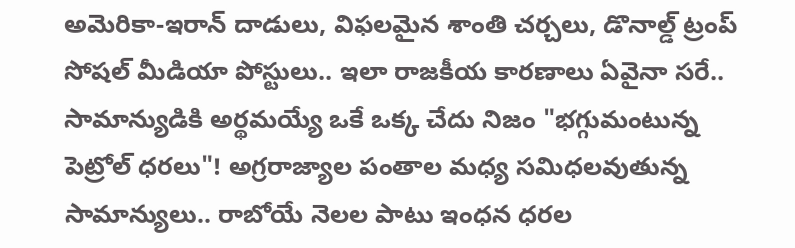అమెరికా-ఇరాన్ దాడులు, విఫలమైన శాంతి చర్చలు, డొనాల్డ్ ట్రంప్ సోషల్ మీడియా పోస్టులు.. ఇలా రాజకీయ కారణాలు ఏవైనా సరే.. సామాన్యుడికి అర్థమయ్యే ఒకే ఒక్క చేదు నిజం "భగ్గుమంటున్న పెట్రోల్ ధరలు"! అగ్రరాజ్యాల పంతాల మధ్య సమిధలవుతున్న సామాన్యులు.. రాబోయే నెలల పాటు ఇంధన ధరల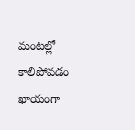మంటల్లో కాలిపోవడం ఖాయంగా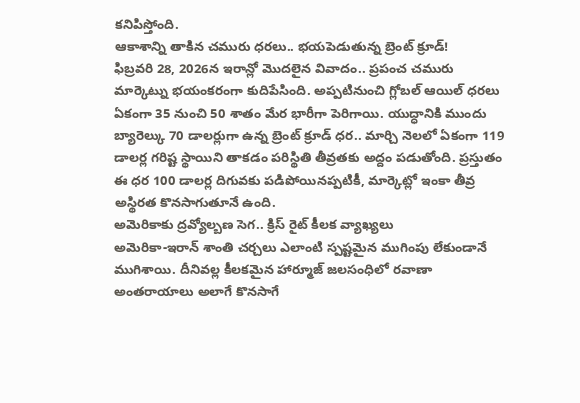కనిపిస్తోంది.
ఆకాశాన్ని తాకిన చమురు ధరలు.. భయపెడుతున్న బ్రెంట్ క్రూడ్!
ఫిబ్రవరి 28, 2026న ఇరాన్లో మొదలైన వివాదం.. ప్రపంచ చమురు మార్కెట్ను భయంకరంగా కుదిపేసింది. అప్పటినుంచి గ్లోబల్ ఆయిల్ ధరలు ఏకంగా 35 నుంచి 50 శాతం మేర భారీగా పెరిగాయి. యుద్ధానికి ముందు బ్యారెల్కు 70 డాలర్లుగా ఉన్న బ్రెంట్ క్రూడ్ ధర.. మార్చి నెలలో ఏకంగా 119 డాలర్ల గరిష్ట స్థాయిని తాకడం పరిస్థితి తీవ్రతకు అద్దం పడుతోంది. ప్రస్తుతం ఈ ధర 100 డాలర్ల దిగువకు పడిపోయినప్పటికీ, మార్కెట్లో ఇంకా తీవ్ర అస్థిరత కొనసాగుతూనే ఉంది.
అమెరికాకు ద్రవ్యోల్బణ సెగ.. క్రిస్ రైట్ కీలక వ్యాఖ్యలు
అమెరికా-ఇరాన్ శాంతి చర్చలు ఎలాంటి స్పష్టమైన ముగింపు లేకుండానే ముగిశాయి. దీనివల్ల కీలకమైన హార్మూజ్ జలసంధిలో రవాణా అంతరాయాలు అలాగే కొనసాగే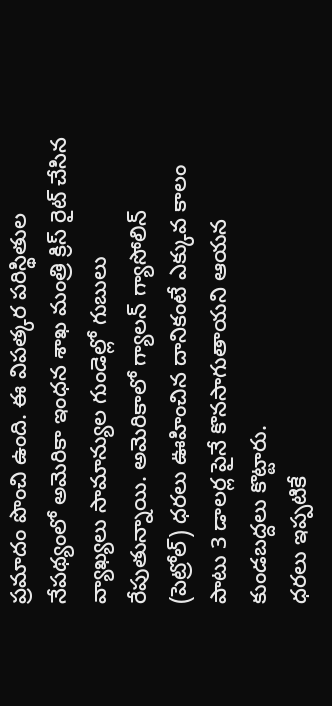ప్రమాదం పొంచి ఉంది. ఈ విపత్కర పరిస్థితుల నేపథ్యంలో అమెరికా ఇంధన శాఖ మంత్రి క్రిస్ రైట్ చేసిన వ్యాఖ్యలు సామాన్యుల గుండెల్లో గుబులు రేపుతున్నాయి. అమెరికాలో గ్యాలన్ గ్యాసోలిన్ (పెట్రోల్) ధరలు ఊహించిన దానికంటే ఎక్కువ కాలం పాటు 3 డాలర్ల పైనే కొనసాగుతాయని ఆయన కుండబద్దలు కొట్టారు.
ధరలు ఇప్పటికే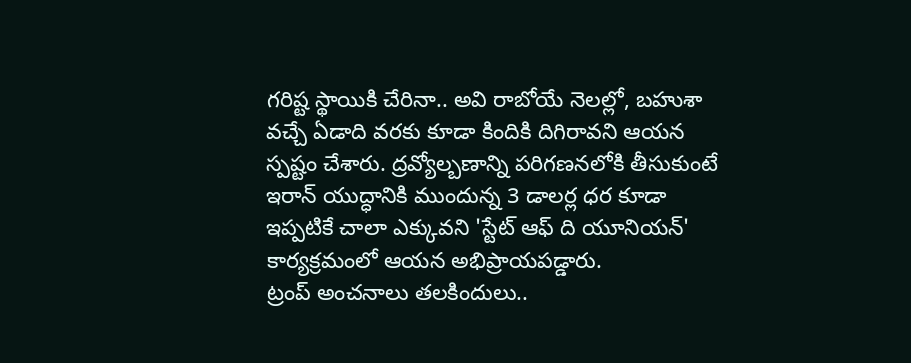గరిష్ట స్థాయికి చేరినా.. అవి రాబోయే నెలల్లో, బహుశా వచ్చే ఏడాది వరకు కూడా కిందికి దిగిరావని ఆయన స్పష్టం చేశారు. ద్రవ్యోల్బణాన్ని పరిగణనలోకి తీసుకుంటే ఇరాన్ యుద్ధానికి ముందున్న 3 డాలర్ల ధర కూడా ఇప్పటికే చాలా ఎక్కువని 'స్టేట్ ఆఫ్ ది యూనియన్' కార్యక్రమంలో ఆయన అభిప్రాయపడ్డారు.
ట్రంప్ అంచనాలు తలకిందులు..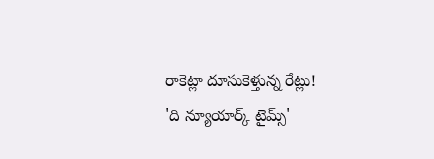రాకెట్లా దూసుకెళ్తున్న రేట్లు!
'ది న్యూయార్క్ టైమ్స్'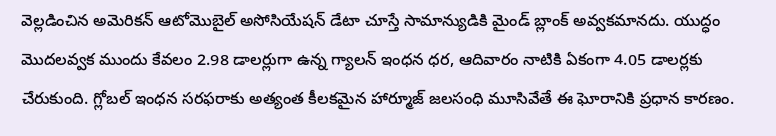వెల్లడించిన అమెరికన్ ఆటోమొబైల్ అసోసియేషన్ డేటా చూస్తే సామాన్యుడికి మైండ్ బ్లాంక్ అవ్వకమానదు. యుద్ధం మొదలవ్వక ముందు కేవలం 2.98 డాలర్లుగా ఉన్న గ్యాలన్ ఇంధన ధర, ఆదివారం నాటికి ఏకంగా 4.05 డాలర్లకు చేరుకుంది. గ్లోబల్ ఇంధన సరఫరాకు అత్యంత కీలకమైన హార్మూజ్ జలసంధి మూసివేతే ఈ ఘోరానికి ప్రధాన కారణం.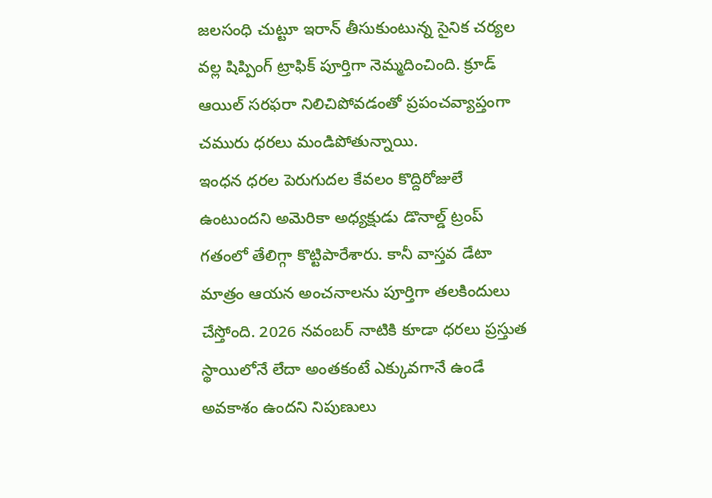జలసంధి చుట్టూ ఇరాన్ తీసుకుంటున్న సైనిక చర్యల వల్ల షిప్పింగ్ ట్రాఫిక్ పూర్తిగా నెమ్మదించింది. క్రూడ్ ఆయిల్ సరఫరా నిలిచిపోవడంతో ప్రపంచవ్యాప్తంగా చమురు ధరలు మండిపోతున్నాయి.
ఇంధన ధరల పెరుగుదల కేవలం కొద్దిరోజులే ఉంటుందని అమెరికా అధ్యక్షుడు డొనాల్డ్ ట్రంప్ గతంలో తేలిగ్గా కొట్టిపారేశారు. కానీ వాస్తవ డేటా మాత్రం ఆయన అంచనాలను పూర్తిగా తలకిందులు చేస్తోంది. 2026 నవంబర్ నాటికి కూడా ధరలు ప్రస్తుత స్థాయిలోనే లేదా అంతకంటే ఎక్కువగానే ఉండే అవకాశం ఉందని నిపుణులు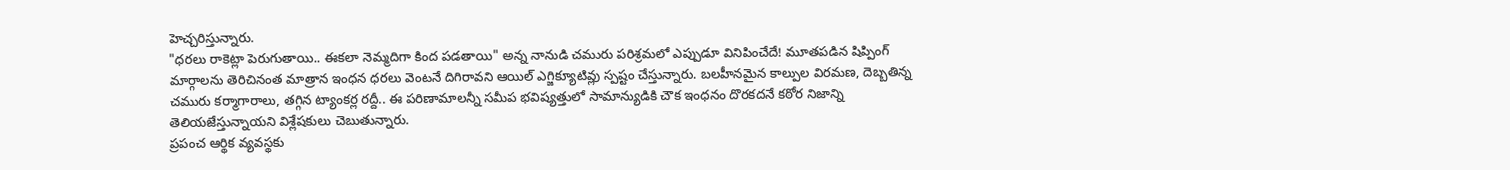హెచ్చరిస్తున్నారు.
"ధరలు రాకెట్లా పెరుగుతాయి.. ఈకలా నెమ్మదిగా కింద పడతాయి" అన్న నానుడి చమురు పరిశ్రమలో ఎప్పుడూ వినిపించేదే! మూతపడిన షిప్పింగ్ మార్గాలను తెరిచినంత మాత్రాన ఇంధన ధరలు వెంటనే దిగిరావని ఆయిల్ ఎగ్జిక్యూటివ్లు స్పష్టం చేస్తున్నారు. బలహీనమైన కాల్పుల విరమణ, దెబ్బతిన్న చమురు కర్మాగారాలు, తగ్గిన ట్యాంకర్ల రద్దీ.. ఈ పరిణామాలన్నీ సమీప భవిష్యత్తులో సామాన్యుడికి చౌక ఇంధనం దొరకదనే కఠోర నిజాన్ని తెలియజేస్తున్నాయని విశ్లేషకులు చెబుతున్నారు.
ప్రపంచ ఆర్థిక వ్యవస్థకు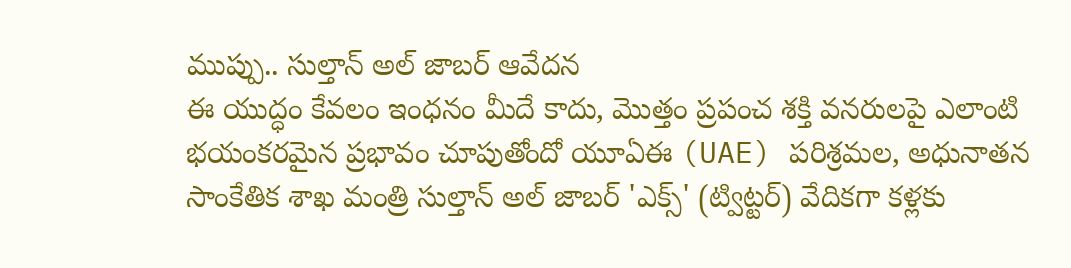ముప్పు.. సుల్తాన్ అల్ జాబర్ ఆవేదన
ఈ యుద్ధం కేవలం ఇంధనం మీదే కాదు, మొత్తం ప్రపంచ శక్తి వనరులపై ఎలాంటి భయంకరమైన ప్రభావం చూపుతోందో యూఏఈ (UAE) పరిశ్రమల, అధునాతన సాంకేతిక శాఖ మంత్రి సుల్తాన్ అల్ జాబర్ 'ఎక్స్' (ట్విట్టర్) వేదికగా కళ్లకు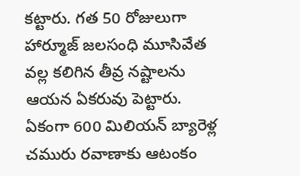కట్టారు. గత 50 రోజులుగా హార్మూజ్ జలసంధి మూసివేత వల్ల కలిగిన తీవ్ర నష్టాలను ఆయన ఏకరువు పెట్టారు. ఏకంగా 600 మిలియన్ బ్యారెళ్ల చమురు రవాణాకు ఆటంకం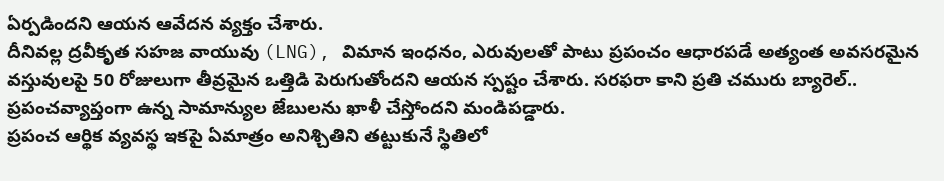ఏర్పడిందని ఆయన ఆవేదన వ్యక్తం చేశారు.
దీనివల్ల ద్రవీకృత సహజ వాయువు (LNG), విమాన ఇంధనం, ఎరువులతో పాటు ప్రపంచం ఆధారపడే అత్యంత అవసరమైన వస్తువులపై 50 రోజులుగా తీవ్రమైన ఒత్తిడి పెరుగుతోందని ఆయన స్పష్టం చేశారు. సరఫరా కాని ప్రతి చమురు బ్యారెల్.. ప్రపంచవ్యాప్తంగా ఉన్న సామాన్యుల జేబులను ఖాళీ చేస్తోందని మండిపడ్డారు.
ప్రపంచ ఆర్థిక వ్యవస్థ ఇకపై ఏమాత్రం అనిశ్చితిని తట్టుకునే స్థితిలో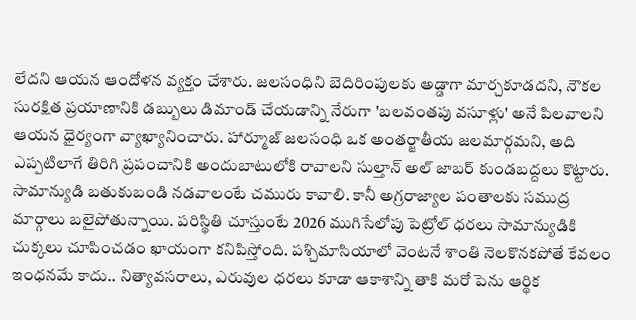లేదని ఆయన ఆందోళన వ్యక్తం చేశారు. జలసంధిని బెదిరింపులకు అడ్డాగా మార్చకూడదని, నౌకల సురక్షిత ప్రయాణానికి డబ్బులు డిమాండ్ చేయడాన్ని నేరుగా 'బలవంతపు వసూళ్లు' అనే పిలవాలని ఆయన ధైర్యంగా వ్యాఖ్యానించారు. హార్మూజ్ జలసంధి ఒక అంతర్జాతీయ జలమార్గమని, అది ఎప్పటిలాగే తిరిగి ప్రపంచానికి అందుబాటులోకి రావాలని సుల్తాన్ అల్ జాబర్ కుండబద్దలు కొట్టారు.
సామాన్యుడి బతుకుబండి నడవాలంటే చమురు కావాలి. కానీ అగ్రరాజ్యాల పంతాలకు సముద్ర మార్గాలు బలైపోతున్నాయి. పరిస్థితి చూస్తుంటే 2026 ముగిసేలోపు పెట్రోల్ ధరలు సామాన్యుడికి చుక్కలు చూపించడం ఖాయంగా కనిపిస్తోంది. పశ్చిమాసియాలో వెంటనే శాంతి నెలకొనకపోతే కేవలం ఇంధనమే కాదు.. నిత్యావసరాలు, ఎరువుల ధరలు కూడా ఆకాశాన్ని తాకి మరో పెను ఆర్థిక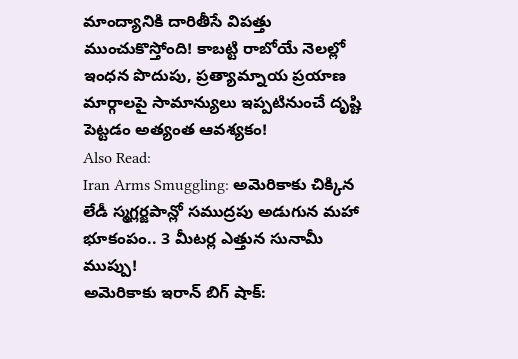మాంద్యానికి దారితీసే విపత్తు ముంచుకొస్తోంది! కాబట్టి రాబోయే నెలల్లో ఇంధన పొదుపు, ప్రత్యామ్నాయ ప్రయాణ మార్గాలపై సామాన్యులు ఇప్పటినుంచే దృష్టి పెట్టడం అత్యంత ఆవశ్యకం!
Also Read:
Iran Arms Smuggling: అమెరికాకు చిక్కిన లేడీ స్మగ్లర్జపాన్లో సముద్రపు అడుగున మహా భూకంపం.. 3 మీటర్ల ఎత్తున సునామీ ముప్పు!
అమెరికాకు ఇరాన్ బిగ్ షాక్: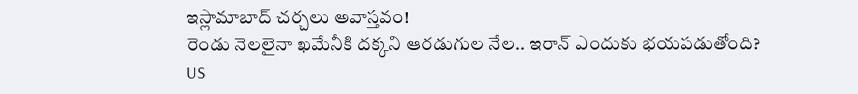ఇస్లామాబాద్ చర్చలు అవాస్తవం!
రెండు నెలలైనా ఖమేనీకి దక్కని ఆరడుగుల నేల.. ఇరాన్ ఎందుకు భయపడుతోంది?
US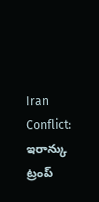Iran Conflict: ఇరాన్కు ట్రంప్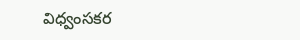విధ్వంసకర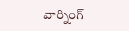వార్నింగ్